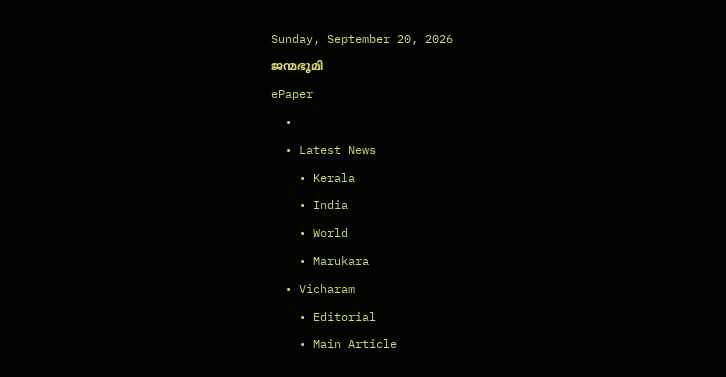Sunday, September 20, 2026
ജന്മഭൂമി
ePaper
  •
  • Latest News
    • Kerala
    • India
    • World
    • Marukara
  • Vicharam
    • Editorial
    • Main Article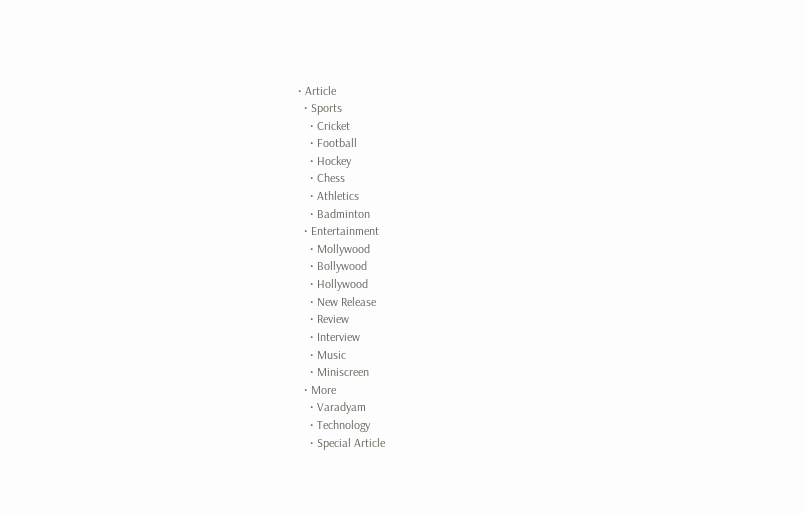• Article
  • Sports
    • Cricket
    • Football
    • Hockey
    • Chess
    • Athletics
    • Badminton
  • Entertainment
    • Mollywood
    • Bollywood
    • Hollywood
    • New Release
    • Review
    • Interview
    • Music
    • Miniscreen
  • More
    • Varadyam
    • Technology
    • Special Article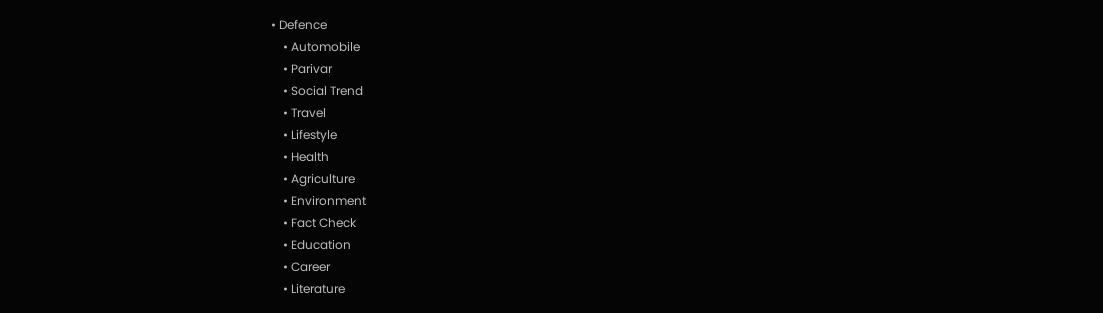• Defence
    • Automobile
    • Parivar
    • Social Trend
    • Travel
    • Lifestyle
    • Health
    • Agriculture
    • Environment
    • Fact Check
    • Education
    • Career
    • Literature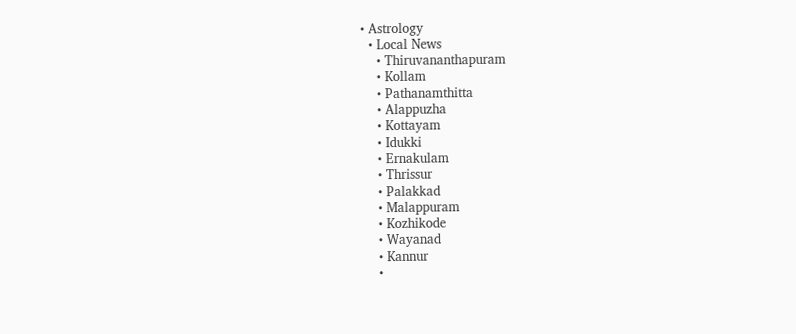• Astrology
  • Local News
    • Thiruvananthapuram
    • Kollam
    • Pathanamthitta
    • Alappuzha
    • Kottayam
    • Idukki
    • Ernakulam
    • Thrissur
    • Palakkad
    • Malappuram
    • Kozhikode
    • Wayanad
    • Kannur
    •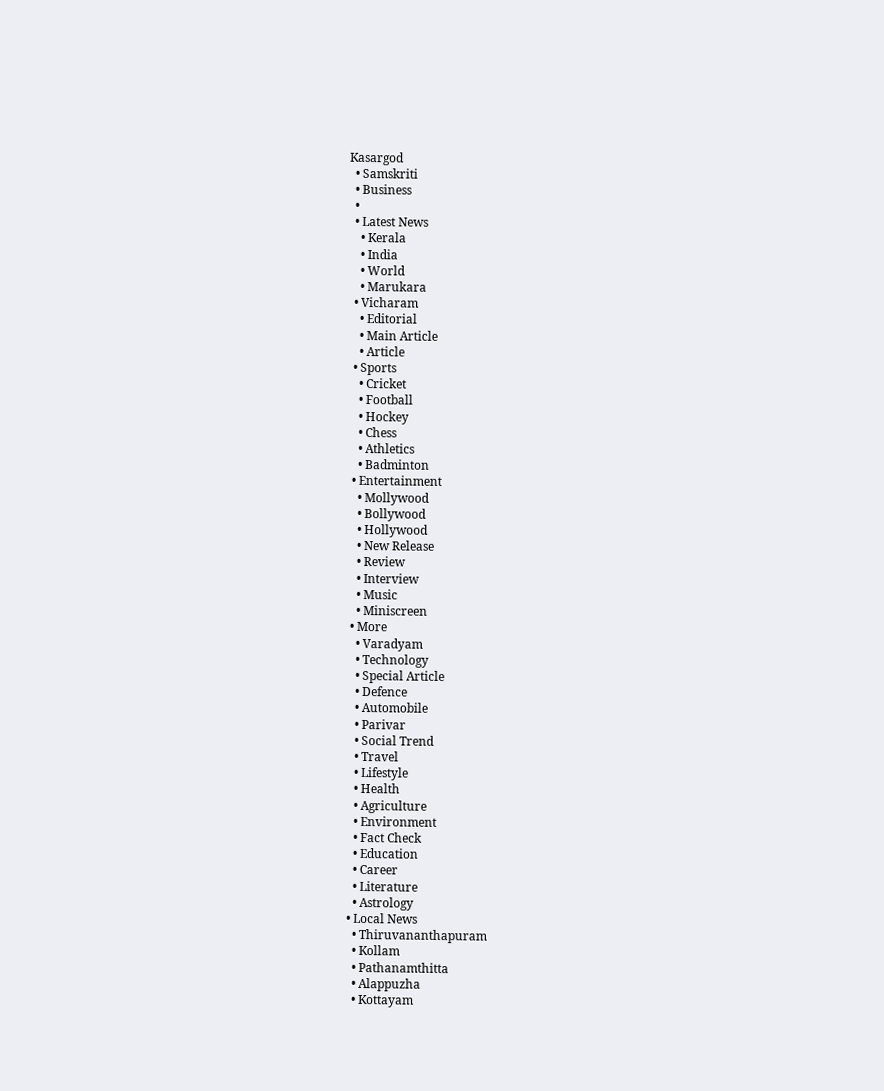Kasargod
  • Samskriti
  • Business
  •
  • Latest News
    • Kerala
    • India
    • World
    • Marukara
  • Vicharam
    • Editorial
    • Main Article
    • Article
  • Sports
    • Cricket
    • Football
    • Hockey
    • Chess
    • Athletics
    • Badminton
  • Entertainment
    • Mollywood
    • Bollywood
    • Hollywood
    • New Release
    • Review
    • Interview
    • Music
    • Miniscreen
  • More
    • Varadyam
    • Technology
    • Special Article
    • Defence
    • Automobile
    • Parivar
    • Social Trend
    • Travel
    • Lifestyle
    • Health
    • Agriculture
    • Environment
    • Fact Check
    • Education
    • Career
    • Literature
    • Astrology
  • Local News
    • Thiruvananthapuram
    • Kollam
    • Pathanamthitta
    • Alappuzha
    • Kottayam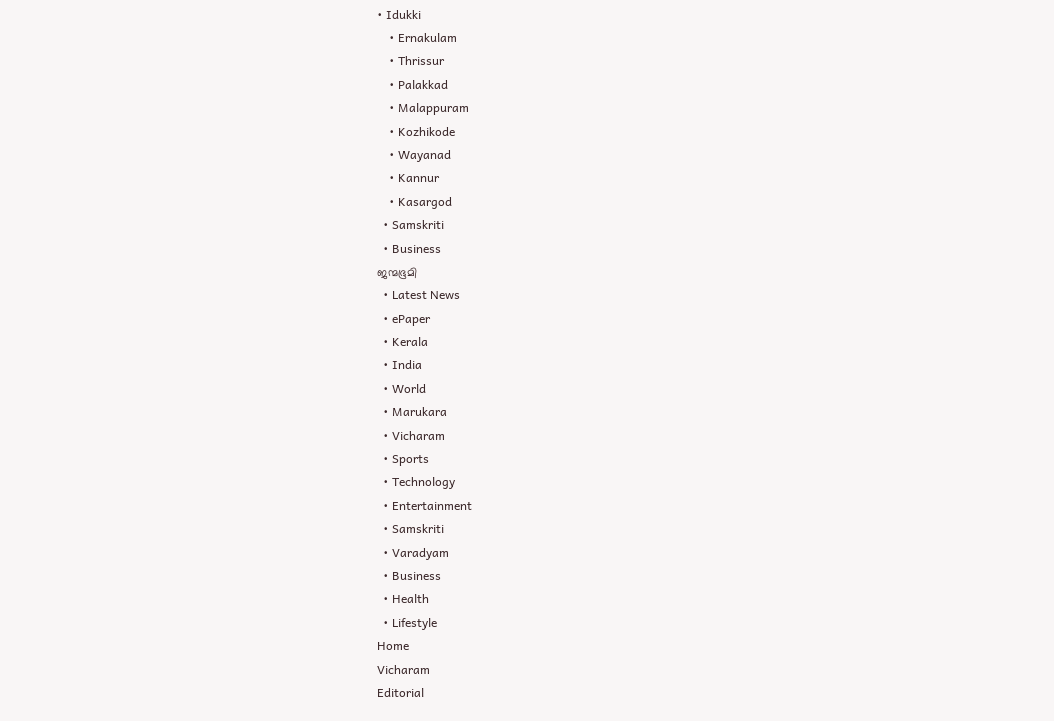• Idukki
    • Ernakulam
    • Thrissur
    • Palakkad
    • Malappuram
    • Kozhikode
    • Wayanad
    • Kannur
    • Kasargod
  • Samskriti
  • Business
ജന്മഭൂമി
  • Latest News
  • ePaper
  • Kerala
  • India
  • World
  • Marukara
  • Vicharam
  • Sports
  • Technology
  • Entertainment
  • Samskriti
  • Varadyam
  • Business
  • Health
  • Lifestyle
Home
Vicharam
Editorial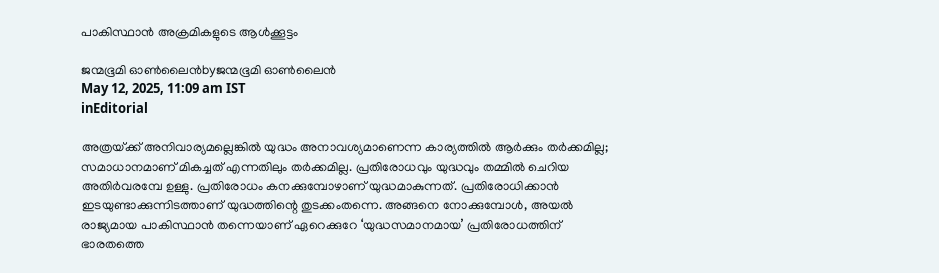പാകിസ്ഥാന്‍ അക്രമികളുടെ ആള്‍ക്കൂട്ടം

ജന്മഭൂമി ഓണ്‍ലൈന്‍byജന്മഭൂമി ഓണ്‍ലൈന്‍
May 12, 2025, 11:09 am IST
inEditorial

അത്രയ്‌ക്ക് അനിവാര്യമല്ലെങ്കില്‍ യുദ്ധം അനാവശ്യമാണെന്ന കാര്യത്തില്‍ ആര്‍ക്കും തര്‍ക്കമില്ല; സമാധാനമാണ് മികച്ചത് എന്നതിലും തര്‍ക്കമില്ല. പ്രതിരോധവും യുദ്ധവും തമ്മില്‍ ചെറിയ അതിര്‍വരമ്പേ ഉള്ളു. പ്രതിരോധം കനക്കുമ്പോഴാണ് യുദ്ധമാകുന്നത്. പ്രതിരോധിക്കാന്‍ ഇടയുണ്ടാക്കുന്നിടത്താണ് യുദ്ധത്തിന്റെ തുടക്കംതന്നെ. അങ്ങനെ നോക്കുമ്പോള്‍, അയല്‍ രാജ്യമായ പാകിസ്ഥാന്‍ തന്നെയാണ് ഏറെക്കുറേ ‘യുദ്ധസമാനമായ’ പ്രതിരോധത്തിന് ഭാരതത്തെ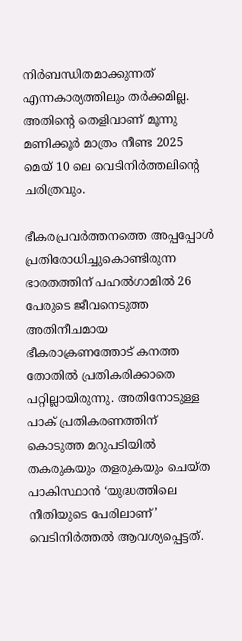നിര്‍ബന്ധിതമാക്കുന്നത് എന്നകാര്യത്തിലും തര്‍ക്കമില്ല. അതിന്റെ തെളിവാണ് മൂന്നു മണിക്കൂര്‍ മാത്രം നീണ്ട 2025 മെയ് 10 ലെ വെടിനിര്‍ത്തലിന്റെ ചരിത്രവും.

ഭീകരപ്രവര്‍ത്തനത്തെ അപ്പപ്പോള്‍ പ്രതിരോധിച്ചുകൊണ്ടിരുന്ന ഭാരതത്തിന് പഹല്‍ഗാമില്‍ 26 പേരുടെ ജീവനെടുത്ത അതിനീചമായ ഭീകരാക്രണത്തോട് കനത്ത തോതില്‍ പ്രതികരിക്കാതെ പറ്റില്ലായിരുന്നു. അതിനോടുള്ള പാക് പ്രതികരണത്തിന് കൊടുത്ത മറുപടിയില്‍ തകരുകയും തളരുകയും ചെയ്ത പാകിസ്ഥാന്‍ ‘യുദ്ധത്തിലെ നീതിയുടെ പേരിലാണ്’ വെടിനിര്‍ത്തല്‍ ആവശ്യപ്പെട്ടത്.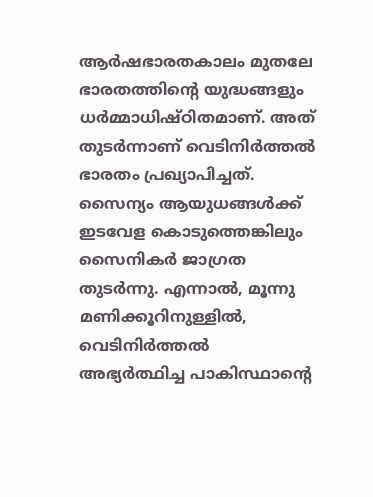ആര്‍ഷഭാരതകാലം മുതലേ ഭാരതത്തിന്റെ യുദ്ധങ്ങളും ധര്‍മ്മാധിഷ്ഠിതമാണ്. അത് തുടര്‍ന്നാണ് വെടിനിര്‍ത്തല്‍ ഭാരതം പ്രഖ്യാപിച്ചത്. സൈന്യം ആയുധങ്ങള്‍ക്ക് ഇടവേള കൊടുത്തെങ്കിലും സൈനികര്‍ ജാഗ്രത തുടര്‍ന്നു. എന്നാല്‍, മൂന്നു മണിക്കൂറിനുള്ളില്‍, വെടിനിര്‍ത്തല്‍ അഭ്യര്‍ത്ഥിച്ച പാകിസ്ഥാന്റെ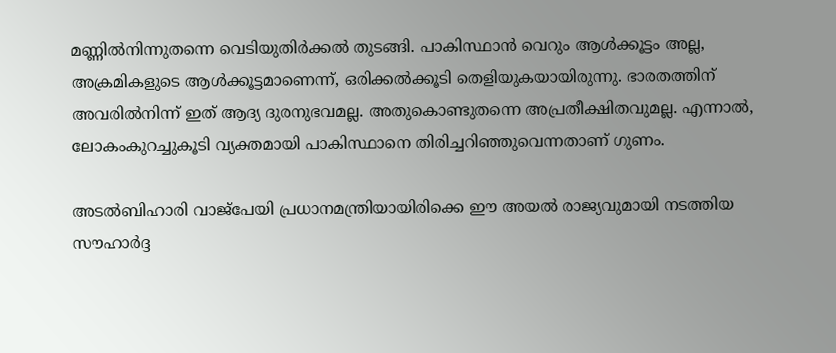മണ്ണില്‍നിന്നുതന്നെ വെടിയുതിര്‍ക്കല്‍ തുടങ്ങി. പാകിസ്ഥാന്‍ വെറും ആള്‍ക്കൂട്ടം അല്ല, അക്രമികളുടെ ആള്‍ക്കൂട്ടമാണെന്ന്, ഒരിക്കല്‍ക്കൂടി തെളിയുകയായിരുന്നു. ഭാരതത്തിന് അവരില്‍നിന്ന് ഇത് ആദ്യ ദുരനുഭവമല്ല. അതുകൊണ്ടുതന്നെ അപ്രതീക്ഷിതവുമല്ല. എന്നാല്‍, ലോകംകുറച്ചുകൂടി വ്യക്തമായി പാകിസ്ഥാനെ തിരിച്ചറിഞ്ഞുവെന്നതാണ് ഗുണം.

അടല്‍ബിഹാരി വാജ്പേയി പ്രധാനമന്ത്രിയായിരിക്കെ ഈ അയല്‍ രാജ്യവുമായി നടത്തിയ സൗഹാര്‍ദ്ദ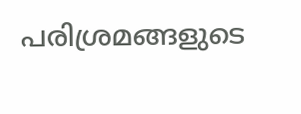പരിശ്രമങ്ങളുടെ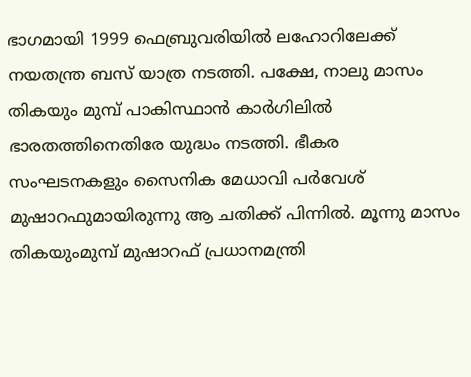ഭാഗമായി 1999 ഫെബ്രുവരിയില്‍ ലഹോറിലേക്ക് നയതന്ത്ര ബസ് യാത്ര നടത്തി. പക്ഷേ, നാലു മാസം തികയും മുമ്പ് പാകിസ്ഥാന്‍ കാര്‍ഗിലില്‍ ഭാരതത്തിനെതിരേ യുദ്ധം നടത്തി. ഭീകര സംഘടനകളും സൈനിക മേധാവി പര്‍വേശ് മുഷാറഫുമായിരുന്നു ആ ചതിക്ക് പിന്നില്‍. മൂന്നു മാസം തികയുംമുമ്പ് മുഷാറഫ് പ്രധാനമന്ത്രി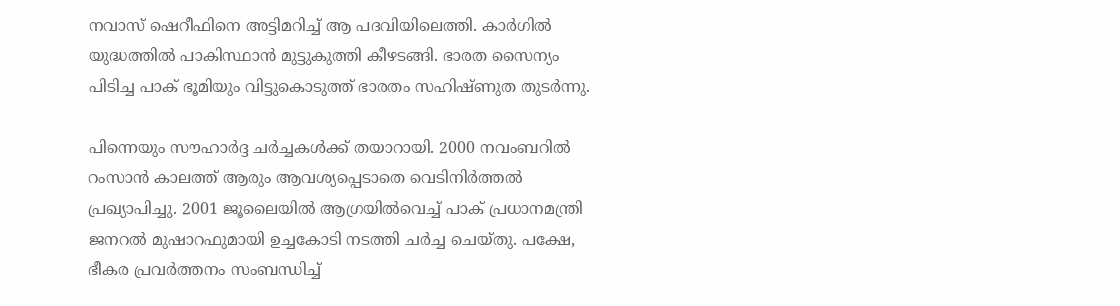നവാസ് ഷെറീഫിനെ അട്ടിമറിച്ച് ആ പദവിയിലെത്തി. കാര്‍ഗില്‍ യുദ്ധത്തില്‍ പാകിസ്ഥാന്‍ മുട്ടുകുത്തി കീഴടങ്ങി. ഭാരത സൈന്യം പിടിച്ച പാക് ഭൂമിയും വിട്ടുകൊടുത്ത് ഭാരതം സഹിഷ്ണുത തുടര്‍ന്നു.

പിന്നെയും സൗഹാര്‍ദ്ദ ചര്‍ച്ചകള്‍ക്ക് തയാറായി. 2000 നവംബറില്‍ റംസാന്‍ കാലത്ത് ആരും ആവശ്യപ്പെടാതെ വെടിനിര്‍ത്തല്‍ പ്രഖ്യാപിച്ചു. 2001 ജൂലൈയില്‍ ആഗ്രയില്‍വെച്ച് പാക് പ്രധാനമന്ത്രി ജനറല്‍ മുഷാറഫുമായി ഉച്ചകോടി നടത്തി ചര്‍ച്ച ചെയ്തു. പക്ഷേ, ഭീകര പ്രവര്‍ത്തനം സംബന്ധിച്ച്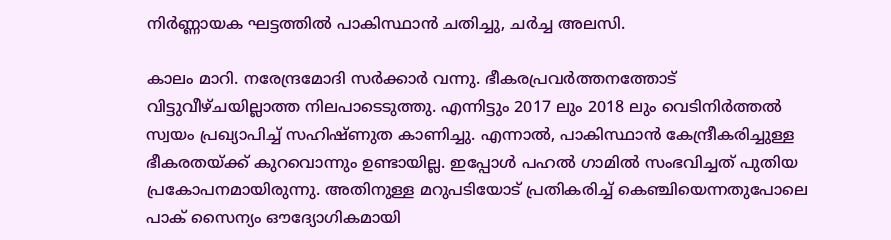നിര്‍ണ്ണായക ഘട്ടത്തില്‍ പാകിസ്ഥാന്‍ ചതിച്ചു, ചര്‍ച്ച അലസി.

കാലം മാറി. നരേന്ദ്രമോദി സര്‍ക്കാര്‍ വന്നു. ഭീകരപ്രവര്‍ത്തനത്തോട് വിട്ടുവീഴ്ചയില്ലാത്ത നിലപാടെടുത്തു. എന്നിട്ടും 2017 ലും 2018 ലും വെടിനിര്‍ത്തല്‍ സ്വയം പ്രഖ്യാപിച്ച് സഹിഷ്ണുത കാണിച്ചു. എന്നാല്‍, പാകിസ്ഥാന്‍ കേന്ദ്രീകരിച്ചുള്ള ഭീകരതയ്‌ക്ക് കുറവൊന്നും ഉണ്ടായില്ല. ഇപ്പോള്‍ പഹല്‍ ഗാമില്‍ സംഭവിച്ചത് പുതിയ പ്രകോപനമായിരുന്നു. അതിനുള്ള മറുപടിയോട് പ്രതികരിച്ച് കെഞ്ചിയെന്നതുപോലെ പാക് സൈന്യം ഔദ്യോഗികമായി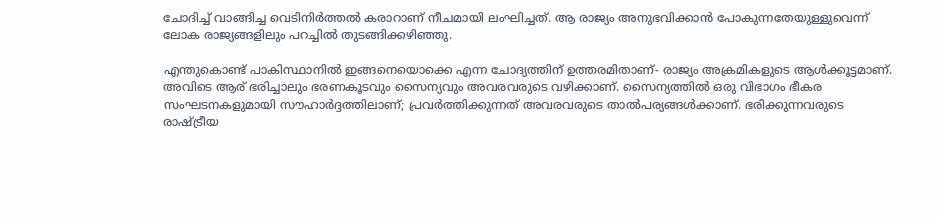ചോദിച്ച് വാങ്ങിച്ച വെടിനിര്‍ത്തല്‍ കരാറാണ് നീചമായി ലംഘിച്ചത്. ആ രാജ്യം അനുഭവിക്കാന്‍ പോകുന്നതേയുള്ളുവെന്ന് ലോക രാജ്യങ്ങളിലും പറച്ചില്‍ തുടങ്ങിക്കഴിഞ്ഞു.

എന്തുകൊണ്ട് പാകിസ്ഥാനില്‍ ഇങ്ങനെയൊക്കെ എന്ന ചോദ്യത്തിന് ഉത്തരമിതാണ്- രാജ്യം അക്രമികളുടെ ആള്‍ക്കൂട്ടമാണ്. അവിടെ ആര് ഭരിച്ചാലും ഭരണകൂടവും സൈന്യവും അവരവരുടെ വഴിക്കാണ്. സൈന്യത്തില്‍ ഒരു വിഭാഗം ഭീകര സംഘടനകളുമായി സൗഹാര്‍ദ്ദത്തിലാണ്; പ്രവര്‍ത്തിക്കുന്നത് അവരവരുടെ താല്‍പര്യങ്ങള്‍ക്കാണ്. ഭരിക്കുന്നവരുടെ രാഷ്‌ട്രീയ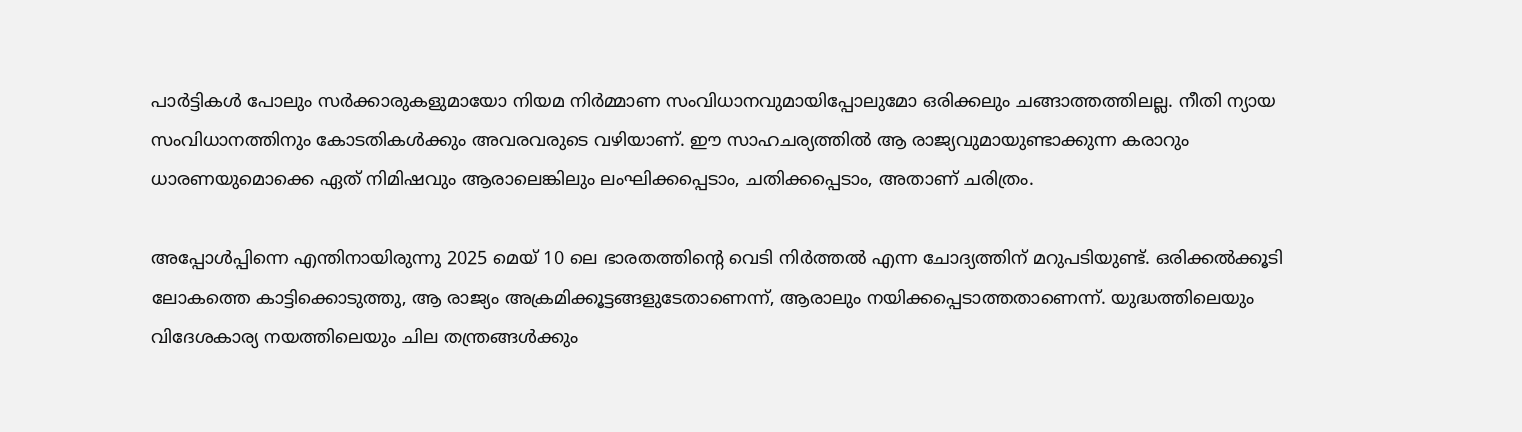പാര്‍ട്ടികള്‍ പോലും സര്‍ക്കാരുകളുമായോ നിയമ നിര്‍മ്മാണ സംവിധാനവുമായിപ്പോലുമോ ഒരിക്കലും ചങ്ങാത്തത്തിലല്ല. നീതി ന്യായ സംവിധാനത്തിനും കോടതികള്‍ക്കും അവരവരുടെ വഴിയാണ്. ഈ സാഹചര്യത്തില്‍ ആ രാജ്യവുമായുണ്ടാക്കുന്ന കരാറും ധാരണയുമൊക്കെ ഏത് നിമിഷവും ആരാലെങ്കിലും ലംഘിക്കപ്പെടാം, ചതിക്കപ്പെടാം, അതാണ് ചരിത്രം.

അപ്പോള്‍പ്പിന്നെ എന്തിനായിരുന്നു 2025 മെയ് 10 ലെ ഭാരതത്തിന്റെ വെടി നിര്‍ത്തല്‍ എന്ന ചോദ്യത്തിന് മറുപടിയുണ്ട്. ഒരിക്കല്‍ക്കൂടി ലോകത്തെ കാട്ടിക്കൊടുത്തു, ആ രാജ്യം അക്രമിക്കൂട്ടങ്ങളുടേതാണെന്ന്, ആരാലും നയിക്കപ്പെടാത്തതാണെന്ന്. യുദ്ധത്തിലെയും വിദേശകാര്യ നയത്തിലെയും ചില തന്ത്രങ്ങള്‍ക്കും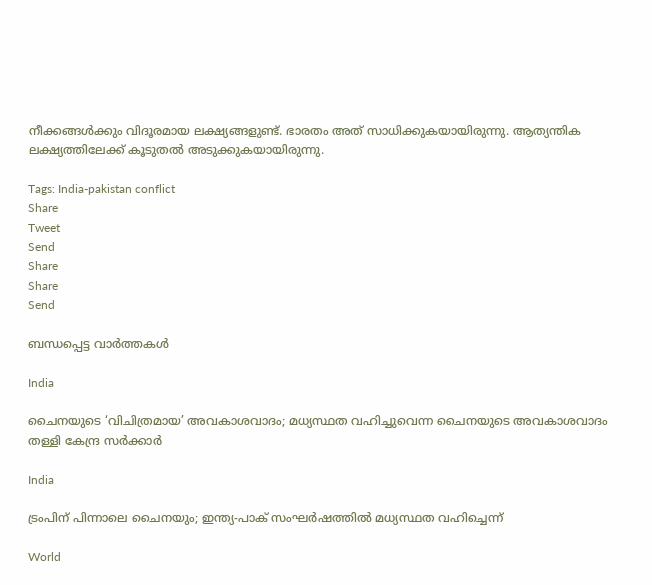നീക്കങ്ങള്‍ക്കും വിദൂരമായ ലക്ഷ്യങ്ങളുണ്ട്. ഭാരതം അത് സാധിക്കുകയായിരുന്നു. ആത്യന്തിക ലക്ഷ്യത്തിലേക്ക് കൂടുതല്‍ അടുക്കുകയായിരുന്നു.

Tags: India-pakistan conflict
Share
Tweet
Send
Share
Share
Send

ബന്ധപ്പെട്ട വാര്‍ത്തകള്‍

India

ചൈനയുടെ ‘വിചിത്രമായ’ അവകാശവാദം; മധ്യസ്ഥത വഹിച്ചുവെന്ന ചൈനയുടെ അവകാശവാദം തള്ളി കേന്ദ്ര സർക്കാർ

India

ട്രംപിന് പിന്നാലെ ചൈനയും; ഇന്ത്യ-പാക് സംഘർഷത്തിൽ മധ്യസ്ഥത വഹിച്ചെന്ന്

World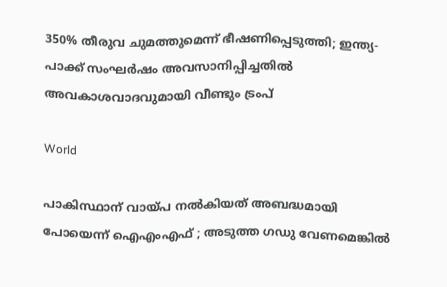350% തീരുവ ചുമത്തുമെന്ന് ഭീഷണിപ്പെടുത്തി; ഇന്ത്യ- പാക്ക് സംഘര്‍ഷം അവസാനിപ്പിച്ചതില്‍ അവകാശവാദവുമായി വീണ്ടും ട്രംപ്

World

പാകിസ്ഥാന് വായ്‌പ നൽകിയത് അബദ്ധമായി പോയെന്ന് ഐഎംഎഫ് ; അടുത്ത ഗഡു വേണമെങ്കിൽ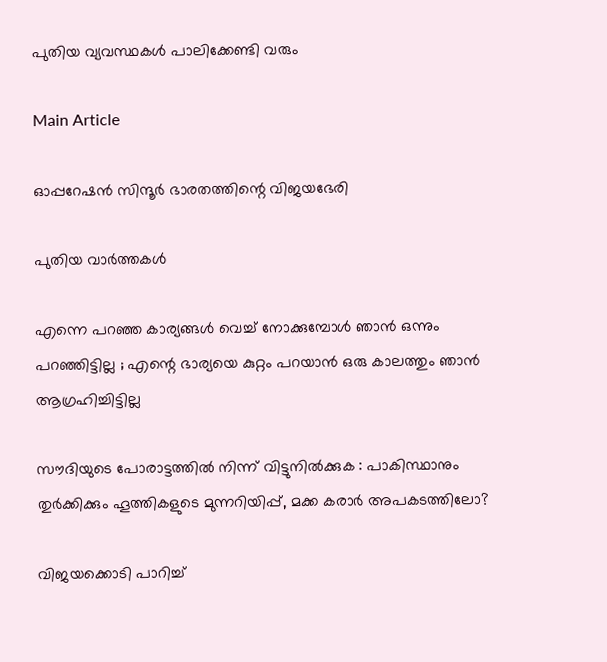പുതിയ വ്യവസ്ഥകൾ പാലിക്കേണ്ടി വരും

Main Article

ഓപ്പറേഷന്‍ സിന്ദൂര്‍ ഭാരതത്തിന്റെ വിജയഭേരി

പുതിയ വാര്‍ത്തകള്‍

എന്നെ പറഞ്ഞ കാര്യങ്ങൾ വെച്ച് നോക്കുമ്പോൾ ഞാൻ ഒന്നും പറഞ്ഞി‌ട്ടില്ല ; എന്റെ ഭാര്യയെ കുറ്റം പറയാൻ ഒരു കാലത്തും ഞാൻ ആഗ്രഹിച്ചിട്ടില്ല

സൗദിയുടെ പോരാട്ടത്തിൽ നിന്ന് വിട്ടുനിൽക്കുക : പാകിസ്ഥാനും തുർക്കിക്കും ഹൂത്തികളുടെ മുന്നറിയിപ്പ്, മക്ക കരാർ അപകടത്തിലോ?

വിജയക്കൊടി പാറിച്ച്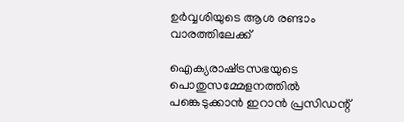ഉര്‍വ്വശിയുടെ ആശ രണ്ടാം വാരത്തിലേക്ക്

ഐക്യരാഷ്‌ട്രസഭയുടെ പൊതുസമ്മേളനത്തിൽ പങ്കെടുക്കാൻ ഇറാൻ പ്രസിഡന്റ്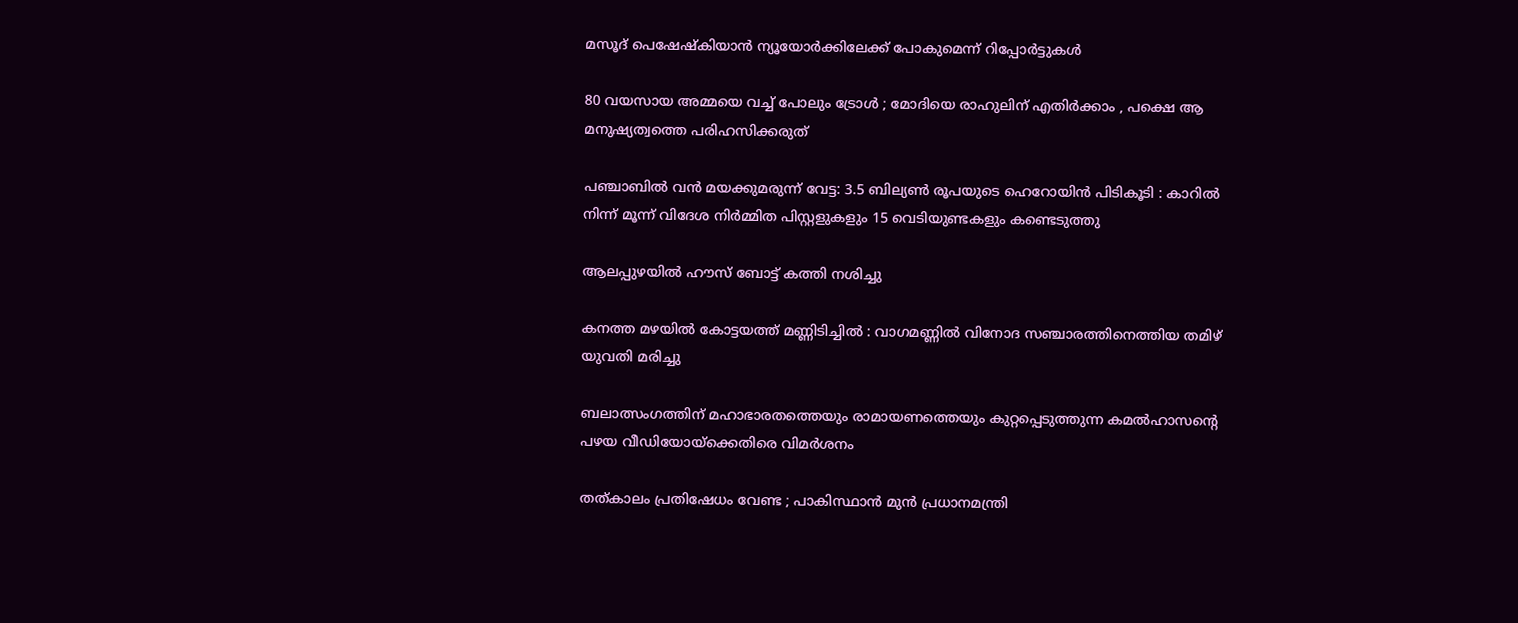മസൂദ് പെഷേഷ്കിയാൻ ന്യൂയോർക്കിലേക്ക് പോകുമെന്ന് റിപ്പോർട്ടുകൾ

80 വയസായ അമ്മയെ വച്ച് പോലും ട്രോൾ ; മോദിയെ രാഹുലിന് എതിർക്കാം , പക്ഷെ ആ മനുഷ്യത്വത്തെ പരിഹസിക്കരുത്

പഞ്ചാബിൽ വൻ മയക്കുമരുന്ന് വേട്ട: 3.5 ബില്യൺ രൂപയുടെ ഹെറോയിൻ പിടികൂടി : കാറിൽ നിന്ന് മൂന്ന് വിദേശ നിർമ്മിത പിസ്റ്റളുകളും 15 വെടിയുണ്ടകളും കണ്ടെടുത്തു

ആലപ്പുഴയില്‍ ഹൗസ് ബോട്ട് കത്തി നശിച്ചു

കനത്ത മഴയിൽ കോട്ടയത്ത് മണ്ണിടിച്ചിൽ : വാഗമണ്ണിൽ വിനോദ സഞ്ചാരത്തിനെത്തിയ തമിഴ്‌ യുവതി മരിച്ചു

ബലാത്സംഗത്തിന് മഹാഭാരതത്തെയും രാമായണത്തെയും കുറ്റപ്പെടുത്തുന്ന കമല്‍ഹാസന്റെ പഴയ വീഡിയോയ്‌ക്കെതിരെ വിമര്‍ശനം

തത്കാലം പ്രതിഷേധം വേണ്ട ; പാകിസ്ഥാൻ മുൻ പ്രധാനമന്ത്രി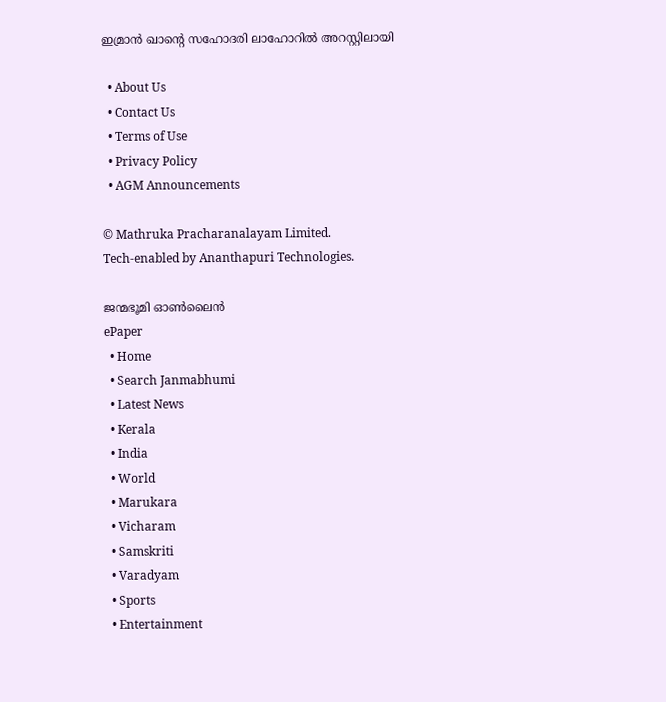ഇമ്രാൻ ഖാന്റെ സഹോദരി ലാഹോറിൽ അറസ്റ്റിലായി

  • About Us
  • Contact Us
  • Terms of Use
  • Privacy Policy
  • AGM Announcements

© Mathruka Pracharanalayam Limited.
Tech-enabled by Ananthapuri Technologies.

ജന്മഭൂമി ഓണ്‍ലൈന്‍
ePaper
  • Home
  • Search Janmabhumi
  • Latest News
  • Kerala
  • India
  • World
  • Marukara
  • Vicharam
  • Samskriti
  • Varadyam
  • Sports
  • Entertainment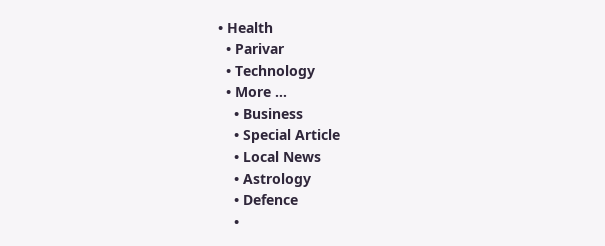• Health
  • Parivar
  • Technology
  • More …
    • Business
    • Special Article
    • Local News
    • Astrology
    • Defence
    •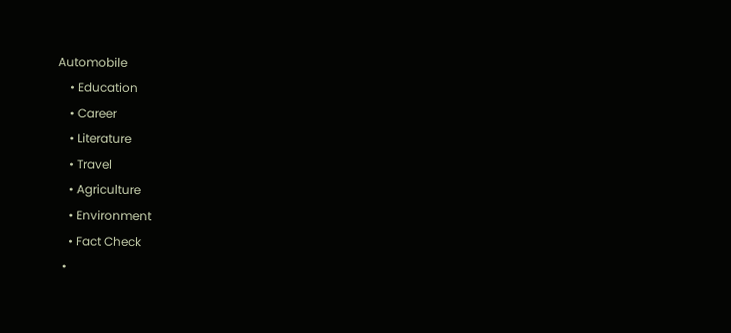Automobile
    • Education
    • Career
    • Literature
    • Travel
    • Agriculture
    • Environment
    • Fact Check
  •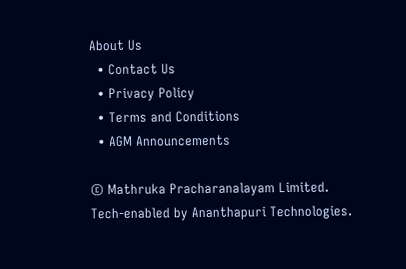About Us
  • Contact Us
  • Privacy Policy
  • Terms and Conditions
  • AGM Announcements

© Mathruka Pracharanalayam Limited.
Tech-enabled by Ananthapuri Technologies.